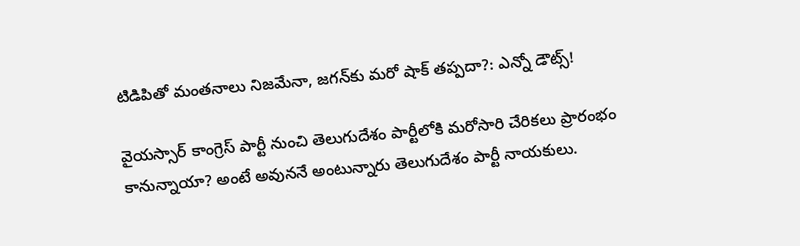టిడిపితో మంతనాలు నిజమేనా, జగన్‌కు మరో షాక్ తప్పదా?: ఎన్నో డౌట్స్!

వైయస్సార్ కాంగ్రెస్ పార్టీ నుంచి తెలుగుదేశం పార్టీలోకి మరోసారి చేరికలు ప్రారంభం కానున్నాయా? అంటే అవుననే అంటున్నారు తెలుగుదేశం పార్టీ నాయకులు.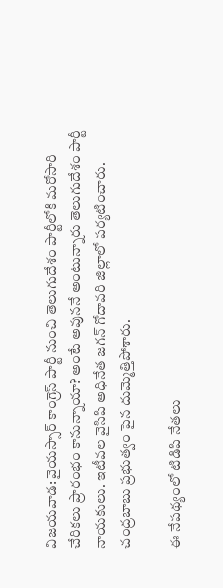విజయవాడ: వైయస్సార్ కాంగ్రెస్ పార్టీ నుంచి తెలుగుదేశం పార్టీలోకి మరోసారి చేరికలు ప్రారంభం కానున్నాయా? అంటే అవుననే అంటున్నారు తెలుగుదేశం పార్టీ నాయకులు. ఇటీవల వైసిపి అధినేత జగన్ గోదావరి జిల్లాలో పర్యటించారు. చంద్రబాబు ప్రభుత్వం పైన దుమ్మెత్తిపోశారు.

ఈ నేపథ్యంలో టిడిపి నేతలు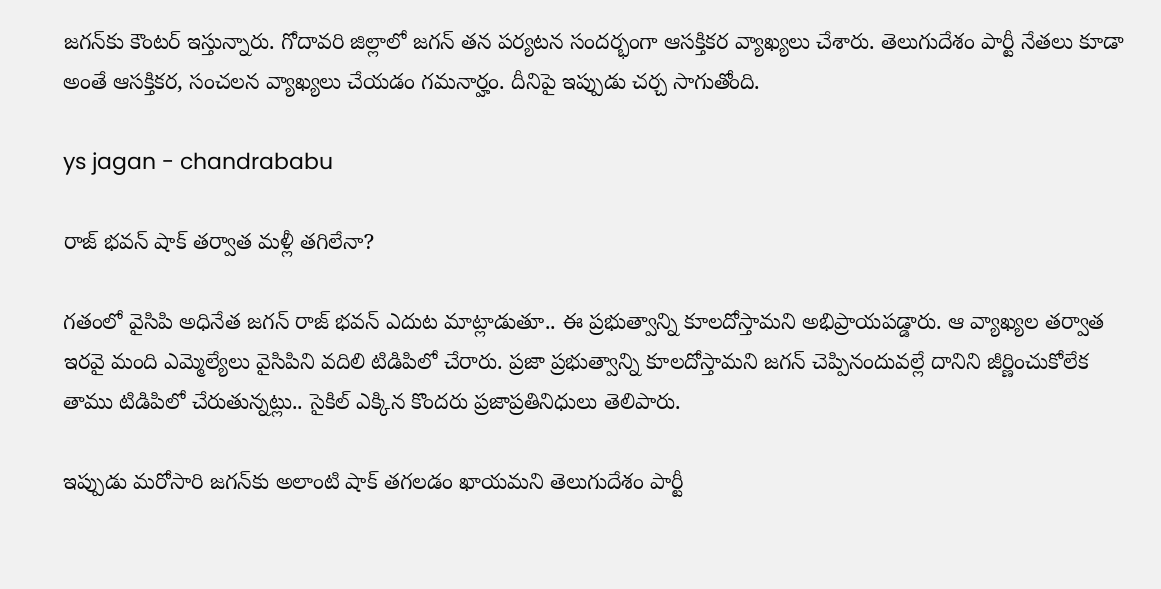జగన్‌కు కౌంటర్ ఇస్తున్నారు. గోదావరి జిల్లాలో జగన్ తన పర్యటన సందర్భంగా ఆసక్తికర వ్యాఖ్యలు చేశారు. తెలుగుదేశం పార్టీ నేతలు కూడా అంతే ఆసక్తికర, సంచలన వ్యాఖ్యలు చేయడం గమనార్హం. దీనిపై ఇప్పుడు చర్చ సాగుతోంది.

ys jagan - chandrababu

రాజ్ భవన్ షాక్ తర్వాత మళ్లీ తగిలేనా?

గతంలో వైసిపి అధినేత జగన్ రాజ్ భవన్ ఎదుట మాట్లాడుతూ.. ఈ ప్రభుత్వాన్ని కూలదోస్తామని అభిప్రాయపడ్డారు. ఆ వ్యాఖ్యల తర్వాత ఇరవై మంది ఎమ్మెల్యేలు వైసిపిని వదిలి టిడిపిలో చేరారు. ప్రజా ప్రభుత్వాన్ని కూలదోస్తామని జగన్ చెప్పినందువల్లే దానిని జీర్ణించుకోలేక తాము టిడిపిలో చేరుతున్నట్లు.. సైకిల్ ఎక్కిన కొందరు ప్రజాప్రతినిధులు తెలిపారు.

ఇప్పుడు మరోసారి జగన్‌కు అలాంటి షాక్ తగలడం ఖాయమని తెలుగుదేశం పార్టీ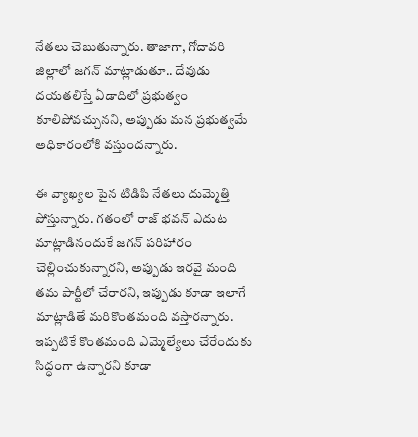నేతలు చెబుతున్నారు. తాజాగా, గోదావరి జిల్లాలో జగన్ మాట్లాడుతూ.. దేవుడు దయతలిస్తే ఏడాదిలో ప్రభుత్వం కూలిపోవచ్చునని, అప్పుడు మన ప్రభుత్వమే అధికారంలోకి వస్తుందన్నారు.

ఈ వ్యాఖ్యల పైన టిడిపి నేతలు దుమ్మెత్తి పోస్తున్నారు. గతంలో రాజ్ భవన్ ఎదుట మాట్లాడినందుకే జగన్ పరిహారం చెల్లించుకున్నారని, అప్పుడు ఇరవై మంది తమ పార్టీలో చేరారని, ఇప్పుడు కూడా ఇలాగే మాట్లాడితే మరికొంతమంది వస్తారన్నారు. ఇప్పటికే కొంతమంది ఎమ్మెల్యేలు చేరేందుకు సిద్ధంగా ఉన్నారని కూడా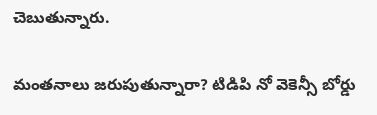చెబుతున్నారు.

మంతనాలు జరుపుతున్నారా? టిడిపి నో వెకెన్సీ బోర్డు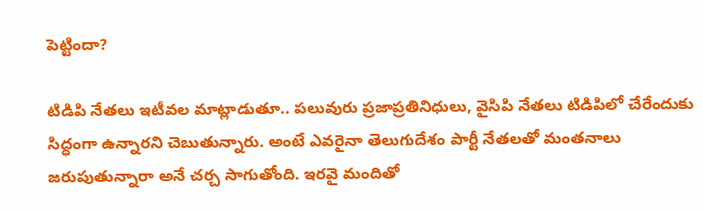పెట్టిందా?

టిడిపి నేతలు ఇటీవల మాట్లాడుతూ.. పలువురు ప్రజాప్రతినిధులు, వైసిపి నేతలు టిడిపిలో చేరేందుకు సిద్ధంగా ఉన్నారని చెబుతున్నారు. అంటే ఎవరైనా తెలుగుదేశం పార్టీ నేతలతో మంతనాలు జరుపుతున్నారా అనే చర్చ సాగుతోంది. ఇరవై మందితో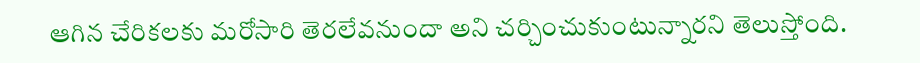ఆగిన చేరికలకు మరోసారి తెరలేవనుందా అని చర్చించుకుంటున్నారని తెలుస్తోంది.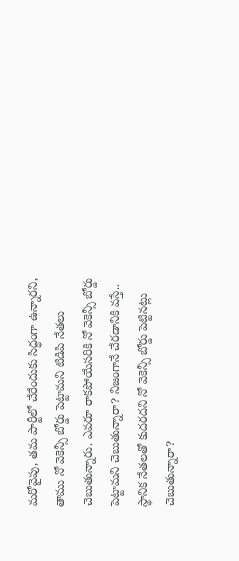మరోవైపు, తమ పార్టీలో చేరేందుకు సిద్ధంగా ఉన్నారని, తాము నో వెకెన్సీ బోర్డు పెట్టామని టిడిపి నేతలు చెబుతున్నారు. ఎవరూ రాకపోయేసరికి నో వెకెన్సీ బోర్డు పెట్టామని చెబుతున్నారా? నిజంగానే చేరడానికి వస్తే.. స్థానిక నేతలతో కుదరదని నో వెకెన్సీ బోర్డు పెట్టినట్లు చెబుతున్నారా?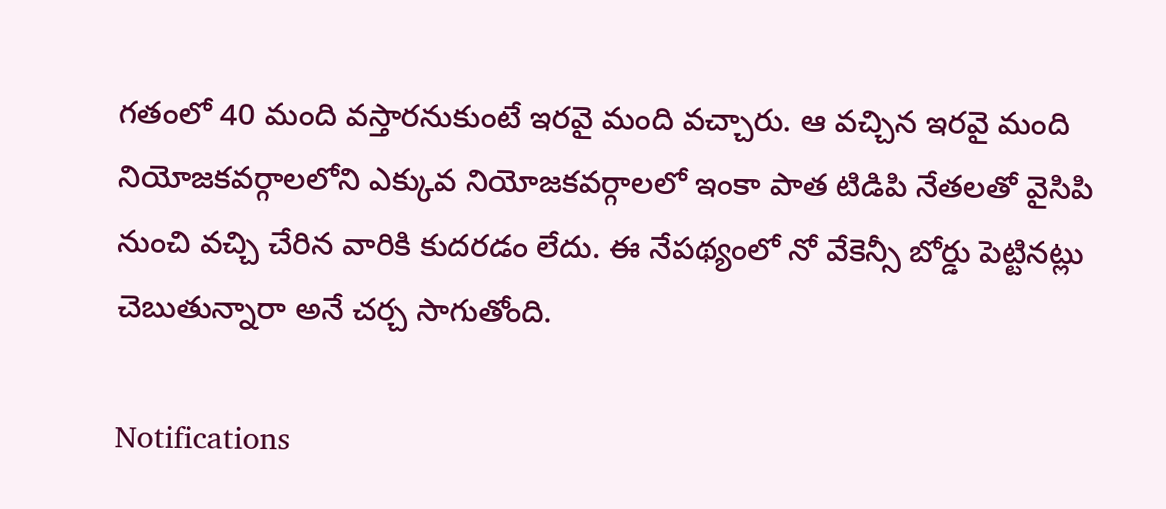గతంలో 40 మంది వస్తారనుకుంటే ఇరవై మంది వచ్చారు. ఆ వచ్చిన ఇరవై మంది నియోజకవర్గాలలోని ఎక్కువ నియోజకవర్గాలలో ఇంకా పాత టిడిపి నేతలతో వైసిపి నుంచి వచ్చి చేరిన వారికి కుదరడం లేదు. ఈ నేపథ్యంలో నో వేకెన్సీ బోర్డు పెట్టినట్లు చెబుతున్నారా అనే చర్చ సాగుతోంది.

Notifications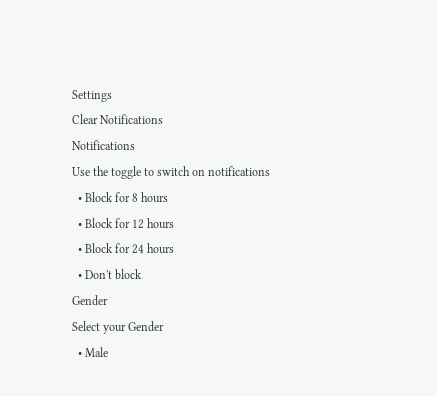Settings
Clear Notifications
Notifications
Use the toggle to switch on notifications
  • Block for 8 hours
  • Block for 12 hours
  • Block for 24 hours
  • Don't block
Gender
Select your Gender
  • Male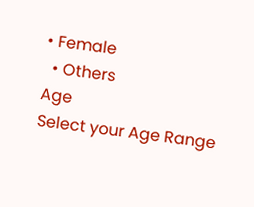• Female
  • Others
Age
Select your Age Range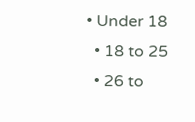• Under 18
  • 18 to 25
  • 26 to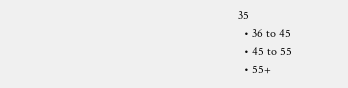35
  • 36 to 45
  • 45 to 55
  • 55+